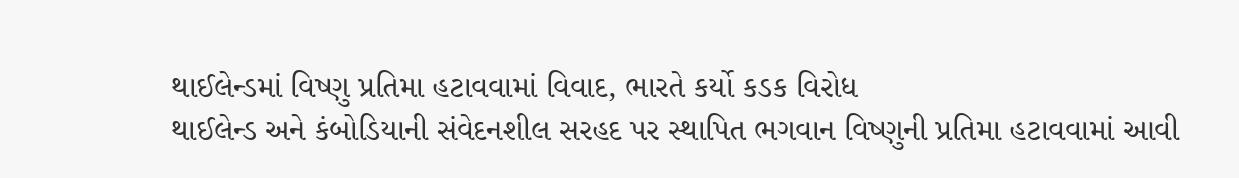થાઈલેન્ડમાં વિષ્ણુ પ્રતિમા હટાવવામાં વિવાદ, ભારતે કર્યો કડક વિરોધ
થાઈલેન્ડ અને કંબોડિયાની સંવેદનશીલ સરહદ પર સ્થાપિત ભગવાન વિષ્ણુની પ્રતિમા હટાવવામાં આવી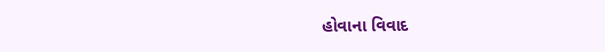હોવાના વિવાદ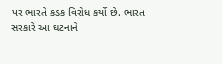પર ભારતે કડક વિરોધ કર્યો છે. ભારત સરકારે આ ઘટનાને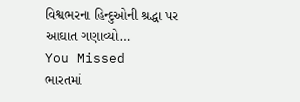વિશ્વભરના હિન્દુઓની શ્રદ્ધા પર આઘાત ગણાવ્યો…
You Missed
ભારતમાં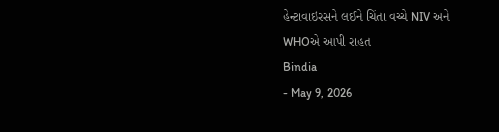હેન્ટાવાઇરસને લઈને ચિંતા વચ્ચે NIV અને WHOએ આપી રાહત
Bindia
- May 9, 2026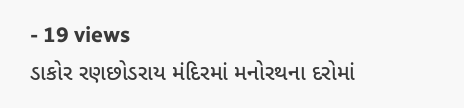- 19 views
ડાકોર રણછોડરાય મંદિરમાં મનોરથના દરોમાં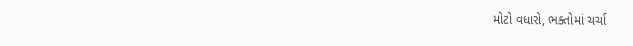મોટો વધારો, ભક્તોમાં ચર્ચા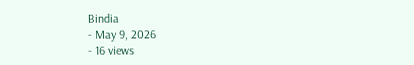Bindia
- May 9, 2026
- 16 views